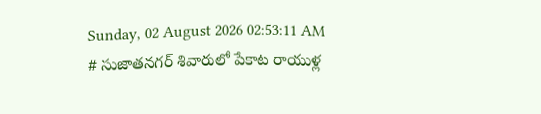Sunday, 02 August 2026 02:53:11 AM
# సుజాతనగర్ శివారులో పేకాట రాయుళ్ల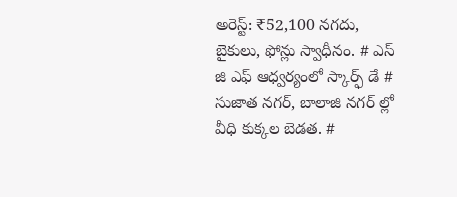అరెస్ట్: ₹52,100 నగదు, బైకులు, ఫోన్లు స్వాధీనం. # ఎస్ జి ఎఫ్ ఆధ్వర్యంలో స్కార్ఫ్ డే # సుజాత నగర్, బాలాజి నగర్ ల్లో వీధి కుక్కల బెడత. #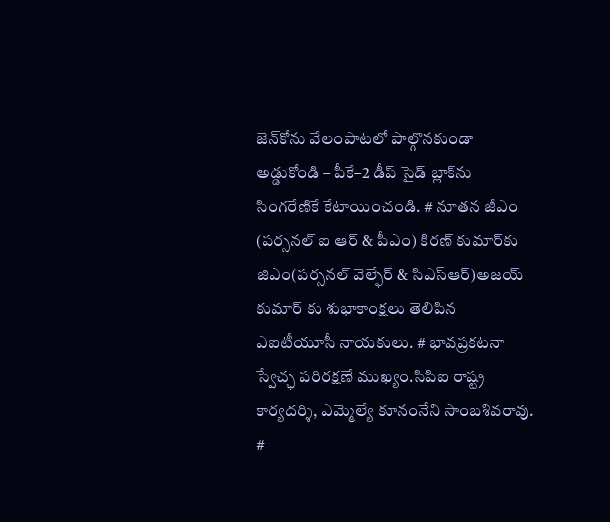జెన్‌కోను వేలంపాటలో పాల్గొనకుండా అడ్డుకోండి – పీకే–2 డీప్ సైడ్ బ్లాక్‌ను సింగరేణికే కేటాయించండి. # నూతన జీఎం (పర్సనల్ ఐ ఆర్ & పీఎం) కిరణ్ కుమార్‌కు జిఎం(పర్సనల్ వెల్ఫేర్ & సిఎస్ఆర్)అజయ్ కుమార్ కు శుభాకాంక్షలు తెలిపిన ఎఐటీయూసీ నాయకులు. # భావప్రకటనా స్వేచ్ఛ పరిరక్షణే ముఖ్యం.సిపిఐ రాష్ట్ర కార్యదర్శి, ఎమ్మెల్యే కూనంనేని సాంబశివరావు. #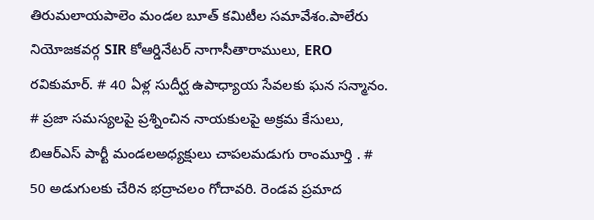తిరుమలాయపాలెం మండల బూత్ కమిటీల సమావేశం.పాలేరు నియోజకవర్గ SIR కోఆర్డినేటర్ నాగాసీతారాములు, ERO రవికుమార్. # 40 ఏళ్ల సుదీర్ఘ ఉపాధ్యాయ సేవలకు ఘన సన్మానం. # ప్రజా సమస్యలపై ప్రశ్నించిన నాయకులపై అక్రమ కేసులు, బిఆర్ఎస్ పార్టీ మండలఅధ్యక్షులు చాపలమడుగు రాంమూర్తి . # 50 అడుగులకు చేరిన భద్రాచలం గోదావరి. రెండవ ప్రమాద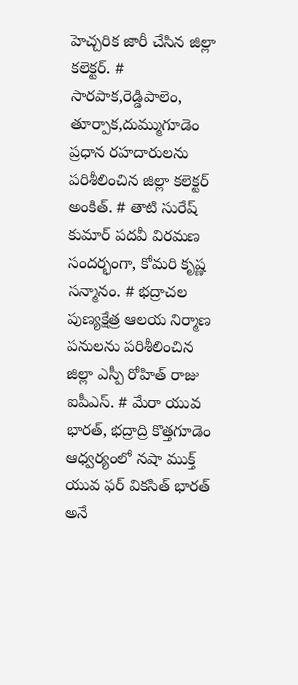హెచ్చరిక జారీ చేసిన జిల్లా కలెక్టర్. # సారపాక,రెడ్డిపాలెం, తూర్పాక,దుమ్ముగూడెం ప్రధాన రహదారులను పరిశీలించిన జిల్లా కలెక్టర్ అంకిత్. # తాటి సురేష్ కుమార్ పదవీ విరమణ సందర్భంగా, కోమరి కృష్ణ సన్మానం. # భద్రాచల పుణ్యక్షేత్ర ఆలయ నిర్మాణ పనులను పరిశీలించిన జిల్లా ఎస్పీ రోహిత్ రాజు ఐపీఎస్. # మేరా యువ భారత్, భద్రాద్రి కొత్తగూడెం ఆధ్వర్యంలో నషా ముక్త్ యువ ఫర్ వికసిత్ భారత్ అనే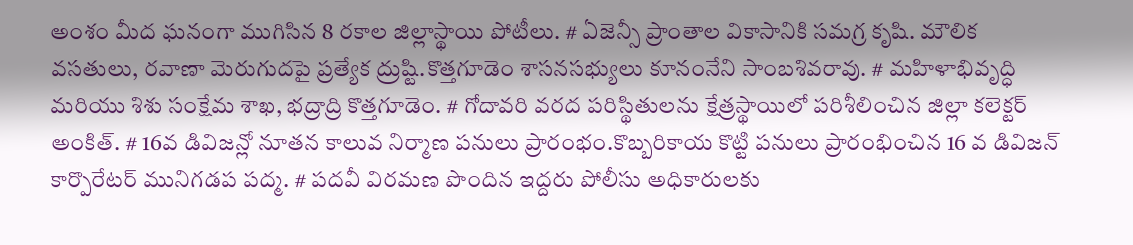అంశం మీద ఘనంగా ముగిసిన 8 రకాల జిల్లాస్థాయి పోటీలు. # ఏజెన్సీ ప్రాంతాల వికాసానికి సమగ్ర కృషి. మౌలిక వసతులు, రవాణా మెరుగుదపై ప్రత్యేక ద్రుష్టి.కొత్తగూడెం శాసనసభ్యులు కూనంనేని సాంబశివరావు. # మహిళాభివృద్ధి మరియు శిశు సంక్షేమ శాఖ, భద్రాద్రి కొత్తగూడెం. # గోదావరి వరద పరిస్థితులను క్షేత్రస్థాయిలో పరిశీలించిన జిల్లా కలెక్టర్ అంకిత్. # 16వ డివిజన్లో నూతన కాలువ నిర్మాణ పనులు ప్రారంభం.కొబ్బరికాయ కొట్టి పనులు ప్రారంభించిన 16 వ డివిజన్ కార్పొరేటర్ మునిగడప పద్మ. # పదవీ విరమణ పొందిన ఇద్దరు పోలీసు అధికారులకు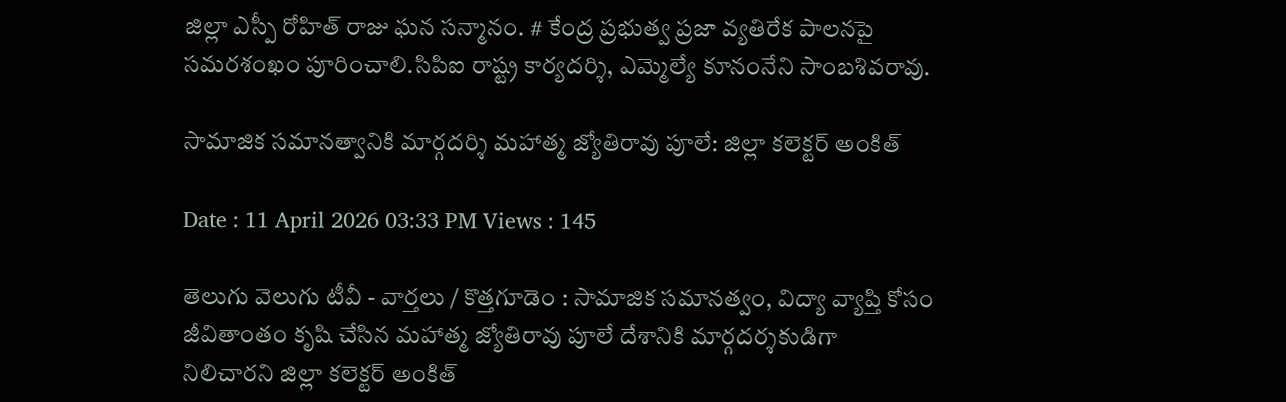జిల్లా ఎస్పీ రోహిత్ రాజు ఘన సన్మానం. # కేంద్ర ప్రభుత్వ ప్రజా వ్యతిరేక పాలనపై సమరశంఖం పూరించాలి.సిపిఐ రాష్ట్ర కార్యదర్శి, ఎమ్మెల్యే కూనంనేని సాంబశివరావు.

సామాజిక సమానత్వానికి మార్గదర్శి మహాత్మ జ్యోతిరావు పూలే: జిల్లా కలెక్టర్ అంకిత్

Date : 11 April 2026 03:33 PM Views : 145

తెలుగు వెలుగు టీవీ - వార్తలు / కొత్తగూడెం : సామాజిక సమానత్వం, విద్యా వ్యాప్తి కోసం జీవితాంతం కృషి చేసిన మహాత్మ జ్యోతిరావు పూలే దేశానికి మార్గదర్శకుడిగా నిలిచారని జిల్లా కలెక్టర్ అంకిత్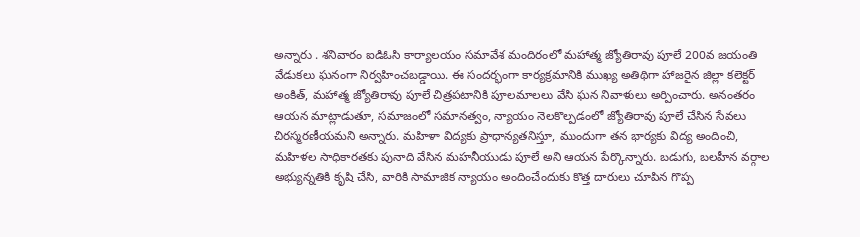అన్నారు . శనివారం ఐడిఓసి కార్యాలయం సమావేశ మందిరంలో మహాత్మ జ్యోతిరావు పూలే 200వ జయంతి వేడుకలు ఘనంగా నిర్వహించబడ్డాయి. ఈ సందర్భంగా కార్యక్రమానికి ముఖ్య అతిథిగా హాజరైన జిల్లా కలెక్టర్ అంకిత్, మహాత్మ జ్యోతిరావు పూలే చిత్రపటానికి పూలమాలలు వేసి ఘన నివాళులు అర్పించారు. అనంతరం ఆయన మాట్లాడుతూ, సమాజంలో సమానత్వం, న్యాయం నెలకొల్పడంలో జ్యోతిరావు పూలే చేసిన సేవలు చిరస్మరణీయమని అన్నారు. మహిళా విద్యకు ప్రాధాన్యతనిస్తూ, ముందుగా తన భార్యకు విద్య అందించి, మహిళల సాధికారతకు పునాది వేసిన మహనీయుడు పూలే అని ఆయన పేర్కొన్నారు. బడుగు, బలహీన వర్గాల అభ్యున్నతికి కృషి చేసి, వారికి సామాజిక న్యాయం అందించేందుకు కొత్త దారులు చూపిన గొప్ప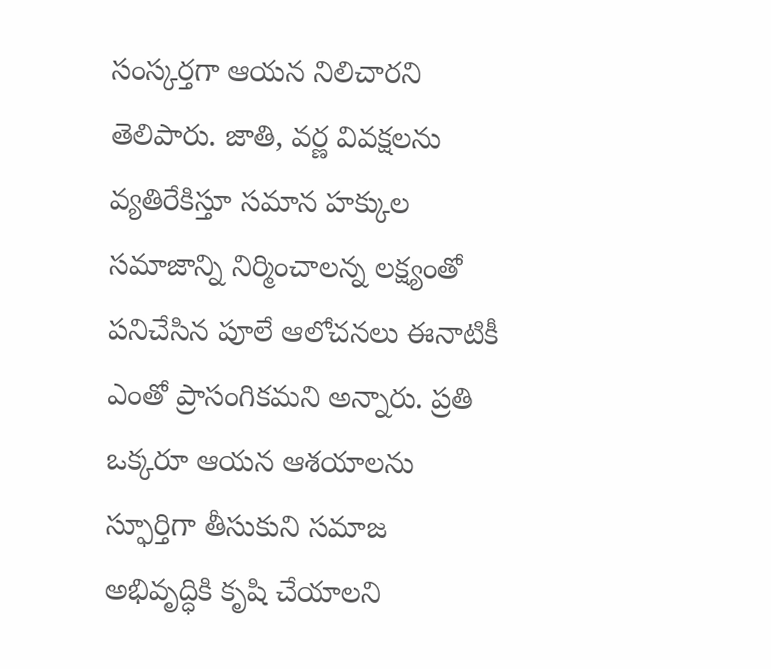సంస్కర్తగా ఆయన నిలిచారని తెలిపారు. జాతి, వర్ణ వివక్షలను వ్యతిరేకిస్తూ సమాన హక్కుల సమాజాన్ని నిర్మించాలన్న లక్ష్యంతో పనిచేసిన పూలే ఆలోచనలు ఈనాటికీ ఎంతో ప్రాసంగికమని అన్నారు. ప్రతి ఒక్కరూ ఆయన ఆశయాలను స్ఫూర్తిగా తీసుకుని సమాజ అభివృద్ధికి కృషి చేయాలని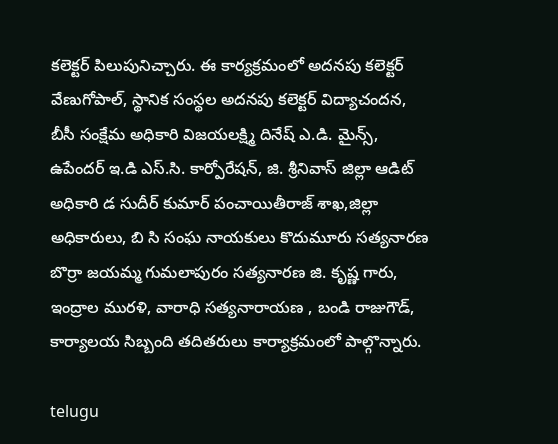కలెక్టర్ పిలుపునిచ్చారు. ఈ కార్యక్రమంలో అదనపు కలెక్టర్ వేణుగోపాల్, స్థానిక సంస్థల అదనపు కలెక్టర్ విద్యాచందన, బీసీ సంక్షేమ అధికారి విజయలక్ష్మి దినేష్ ఎ.డి. మైన్స్, ఉపేందర్ ఇ.డి ఎస్.సి. కార్పోరేషన్, జి. శ్రీనివాస్ జిల్లా ఆడిట్ అధికారి డ సుదీర్ కుమార్ పంచాయితీరాజ్ శాఖ,జిల్లా అధికారులు, బి సి సంఘ నాయకులు కొదుమూరు సత్యనారణ బొర్రా జయమ్మ గుమలాపురం సత్యనారణ జి. కృష్ణ గారు, ఇంద్రాల మురళి, వారాధి సత్యనారాయణ , బండి రాజుగౌడ్, కార్యాలయ సిబ్బంది తదితరులు కార్యాక్రమంలో పాల్గొన్నారు.

telugu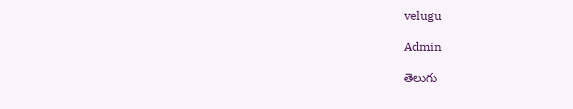velugu

Admin

తెలుగు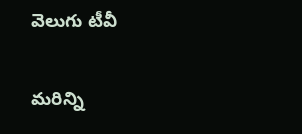వెలుగు టీవీ

మరిన్ని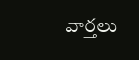వార్తలు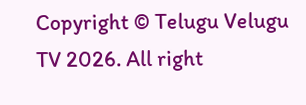Copyright © Telugu Velugu TV 2026. All right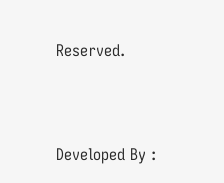Reserved.



Developed By :